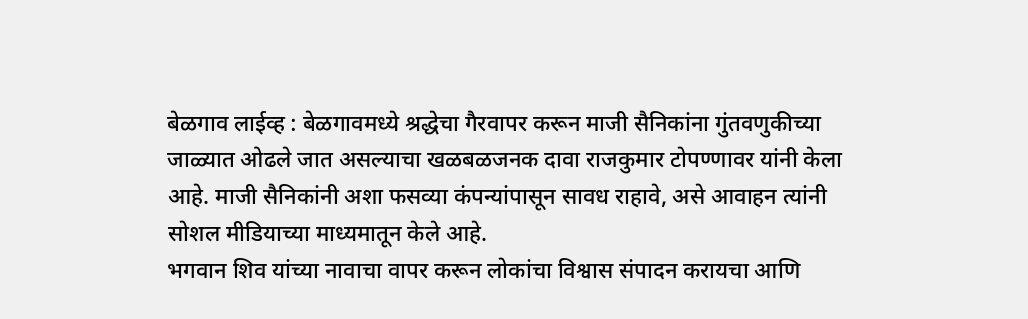बेळगाव लाईव्ह : बेळगावमध्ये श्रद्धेचा गैरवापर करून माजी सैनिकांना गुंतवणुकीच्या जाळ्यात ओढले जात असल्याचा खळबळजनक दावा राजकुमार टोपण्णावर यांनी केला आहे. माजी सैनिकांनी अशा फसव्या कंपन्यांपासून सावध राहावे, असे आवाहन त्यांनी सोशल मीडियाच्या माध्यमातून केले आहे.
भगवान शिव यांच्या नावाचा वापर करून लोकांचा विश्वास संपादन करायचा आणि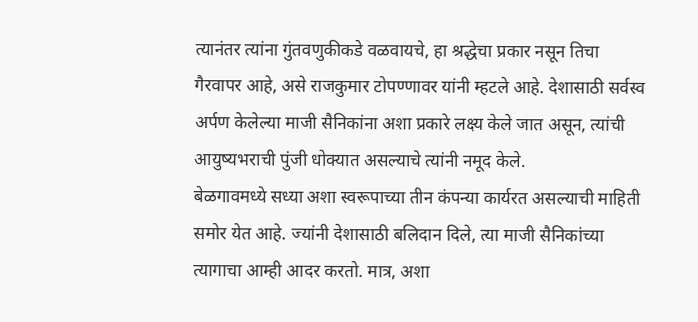त्यानंतर त्यांना गुंतवणुकीकडे वळवायचे, हा श्रद्धेचा प्रकार नसून तिचा गैरवापर आहे, असे राजकुमार टोपण्णावर यांनी म्हटले आहे. देशासाठी सर्वस्व अर्पण केलेल्या माजी सैनिकांना अशा प्रकारे लक्ष्य केले जात असून, त्यांची आयुष्यभराची पुंजी धोक्यात असल्याचे त्यांनी नमूद केले.
बेळगावमध्ये सध्या अशा स्वरूपाच्या तीन कंपन्या कार्यरत असल्याची माहिती समोर येत आहे. ज्यांनी देशासाठी बलिदान दिले, त्या माजी सैनिकांच्या त्यागाचा आम्ही आदर करतो. मात्र, अशा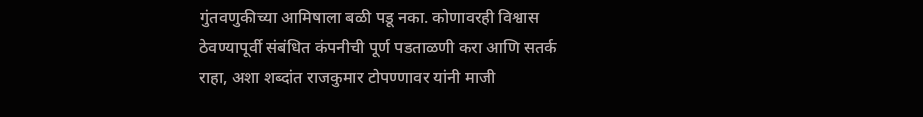गुंतवणुकीच्या आमिषाला बळी पडू नका. कोणावरही विश्वास ठेवण्यापूर्वी संबंधित कंपनीची पूर्ण पडताळणी करा आणि सतर्क राहा, अशा शब्दांत राजकुमार टोपण्णावर यांनी माजी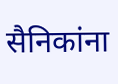सैनिकांना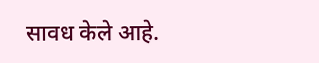सावध केले आहे.